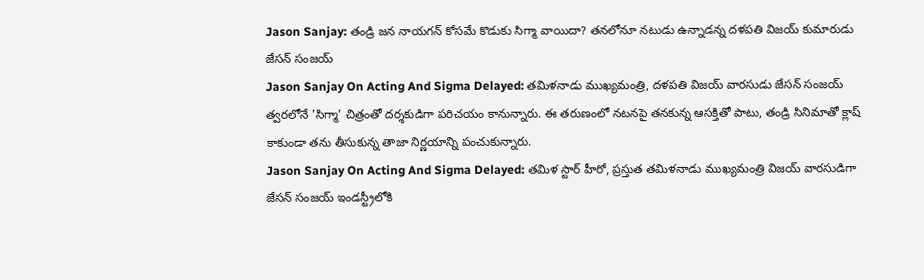Jason Sanjay: తండ్రి జన నాయగన్ కోసమే కొడుకు సిగ్మా వాయిదా? తనలోనూ నటుడు ఉన్నాడన్న దళపతి విజయ్ కుమారుడు జేసన్ సంజయ్
Jason Sanjay On Acting And Sigma Delayed: తమిళనాడు ముఖ్యమంత్రి, దళపతి విజయ్ వారసుడు జేసన్ సంజయ్ త్వరలోనే 'సిగ్మా' చిత్రంతో దర్శకుడిగా పరిచయం కానున్నారు. ఈ తరుణంలో నటనపై తనకున్న ఆసక్తితో పాటు, తండ్రి సినిమాతో క్లాష్ కాకుండా తను తీసుకున్న తాజా నిర్ణయాన్ని పంచుకున్నారు.
Jason Sanjay On Acting And Sigma Delayed: తమిళ స్టార్ హీరో, ప్రస్తుత తమిళనాడు ముఖ్యమంత్రి విజయ్ వారసుడిగా జేసన్ సంజయ్ ఇండస్ట్రీలోకి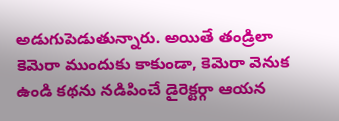అడుగుపెడుతున్నారు. అయితే తండ్రిలా కెమెరా ముందుకు కాకుండా, కెమెరా వెనుక ఉండి కథను నడిపించే డైరెక్టర్గా ఆయన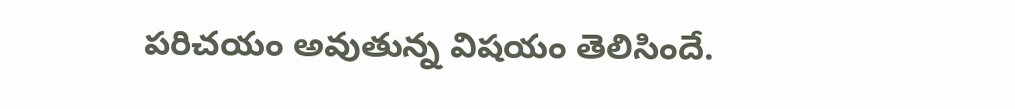పరిచయం అవుతున్న విషయం తెలిసిందే.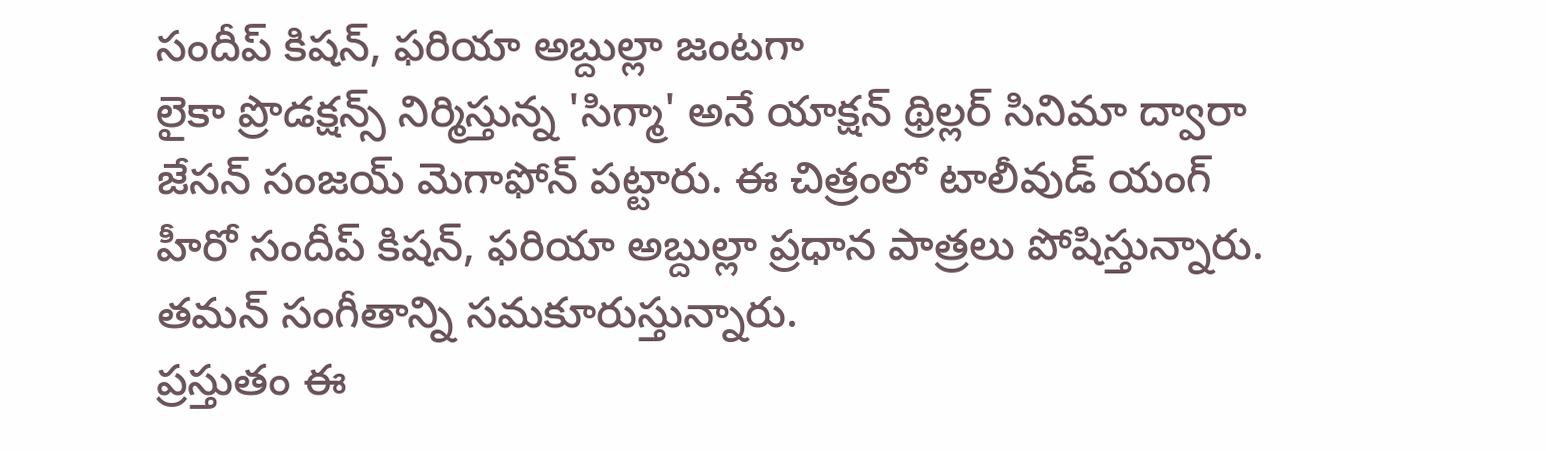సందీప్ కిషన్, ఫరియా అబ్దుల్లా జంటగా
లైకా ప్రొడక్షన్స్ నిర్మిస్తున్న 'సిగ్మా' అనే యాక్షన్ థ్రిల్లర్ సినిమా ద్వారా జేసన్ సంజయ్ మెగాఫోన్ పట్టారు. ఈ చిత్రంలో టాలీవుడ్ యంగ్ హీరో సందీప్ కిషన్, ఫరియా అబ్దుల్లా ప్రధాన పాత్రలు పోషిస్తున్నారు. తమన్ సంగీతాన్ని సమకూరుస్తున్నారు.
ప్రస్తుతం ఈ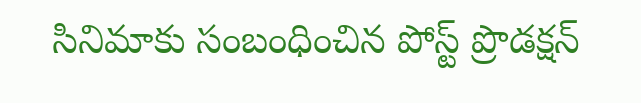సినిమాకు సంబంధించిన పోస్ట్ ప్రొడక్షన్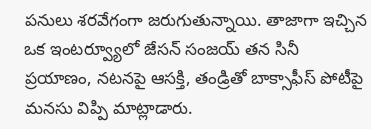పనులు శరవేగంగా జరుగుతున్నాయి. తాజాగా ఇచ్చిన ఒక ఇంటర్వ్యూలో జేసన్ సంజయ్ తన సినీ ప్రయాణం, నటనపై ఆసక్తి, తండ్రితో బాక్సాఫీస్ పోటీపై మనసు విప్పి మాట్లాడారు.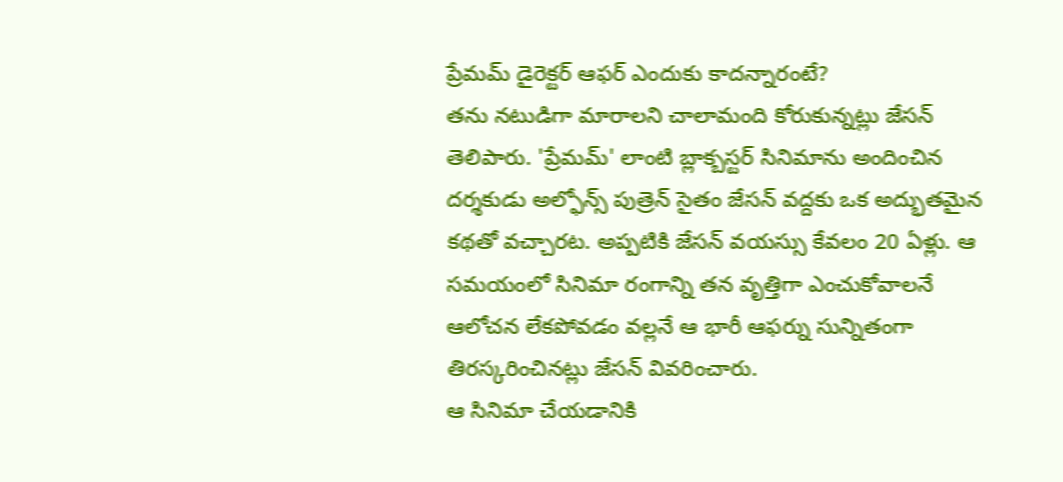ప్రేమమ్ డైరెక్టర్ ఆఫర్ ఎందుకు కాదన్నారంటే?
తను నటుడిగా మారాలని చాలామంది కోరుకున్నట్లు జేసన్ తెలిపారు. 'ప్రేమమ్' లాంటి బ్లాక్బస్టర్ సినిమాను అందించిన దర్శకుడు అల్ఫోన్స్ పుత్రెన్ సైతం జేసన్ వద్దకు ఒక అద్భుతమైన కథతో వచ్చారట. అప్పటికి జేసన్ వయస్సు కేవలం 20 ఏళ్లు. ఆ సమయంలో సినిమా రంగాన్ని తన వృత్తిగా ఎంచుకోవాలనే ఆలోచన లేకపోవడం వల్లనే ఆ భారీ ఆఫర్ను సున్నితంగా తిరస్కరించినట్లు జేసన్ వివరించారు.
ఆ సినిమా చేయడానికి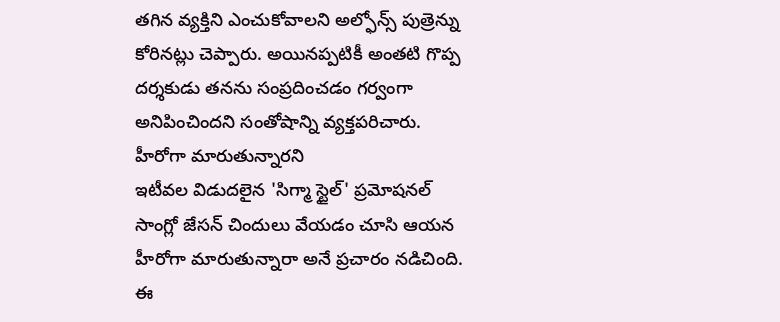తగిన వ్యక్తిని ఎంచుకోవాలని అల్ఫోన్స్ పుత్రెన్ను కోరినట్లు చెప్పారు. అయినప్పటికీ అంతటి గొప్ప దర్శకుడు తనను సంప్రదించడం గర్వంగా అనిపించిందని సంతోషాన్ని వ్యక్తపరిచారు.
హీరోగా మారుతున్నారని
ఇటీవల విడుదలైన 'సిగ్మా స్టైల్' ప్రమోషనల్ సాంగ్లో జేసన్ చిందులు వేయడం చూసి ఆయన హీరోగా మారుతున్నారా అనే ప్రచారం నడిచింది. ఈ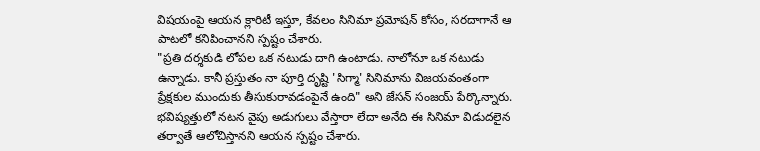విషయంపై ఆయన క్లారిటీ ఇస్తూ, కేవలం సినిమా ప్రమోషన్ కోసం, సరదాగానే ఆ పాటలో కనిపించానని స్పష్టం చేశారు.
"ప్రతి దర్శకుడి లోపల ఒక నటుడు దాగి ఉంటాడు. నాలోనూ ఒక నటుడు ఉన్నాడు. కానీ ప్రస్తుతం నా పూర్తి దృష్టి 'సిగ్మా' సినిమాను విజయవంతంగా ప్రేక్షకుల ముందుకు తీసుకురావడంపైనే ఉంది" అని జేసన్ సంజయ్ పేర్కొన్నారు. భవిష్యత్తులో నటన వైపు అడుగులు వేస్తారా లేదా అనేది ఈ సినిమా విడుదలైన తర్వాతే ఆలోచిస్తానని ఆయన స్పష్టం చేశారు.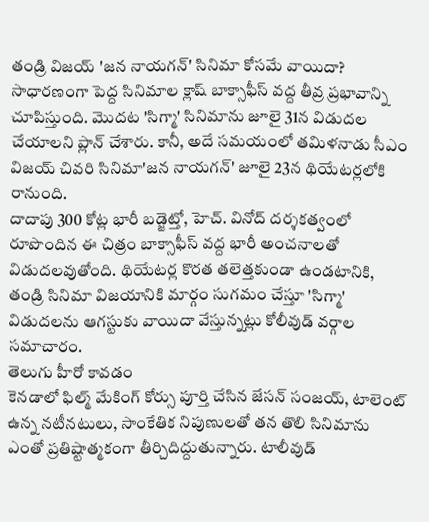తండ్రి విజయ్ 'జన నాయగన్' సినిమా కోసమే వాయిదా?
సాధారణంగా పెద్ద సినిమాల క్లాష్ బాక్సాఫీస్ వద్ద తీవ్ర ప్రభావాన్ని చూపిస్తుంది. మొదట 'సిగ్మా' సినిమాను జూలై 31న విడుదల చేయాలని ప్లాన్ చేశారు. కానీ, అదే సమయంలో తమిళనాడు సీఎం విజయ్ చివరి సినిమా'జన నాయగన్' జూలై 23న థియేటర్లలోకి రానుంది.
దాదాపు 300 కోట్ల భారీ బడ్జెట్తో, హెచ్. వినోద్ దర్శకత్వంలో రూపొందిన ఈ చిత్రం బాక్సాఫీస్ వద్ద భారీ అంచనాలతో విడుదలవుతోంది. థియేటర్ల కొరత తలెత్తకుండా ఉండటానికి, తండ్రి సినిమా విజయానికి మార్గం సుగమం చేస్తూ 'సిగ్మా' విడుదలను ఆగస్టుకు వాయిదా వేస్తున్నట్లు కోలీవుడ్ వర్గాల సమాచారం.
తెలుగు హీరో కావడం
కెనడాలో ఫిల్మ్ మేకింగ్ కోర్సు పూర్తి చేసిన జేసన్ సంజయ్, టాలెంట్ ఉన్న నటీనటులు, సాంకేతిక నిపుణులతో తన తొలి సినిమాను ఎంతో ప్రతిష్టాత్మకంగా తీర్చిదిద్దుతున్నారు. టాలీవుడ్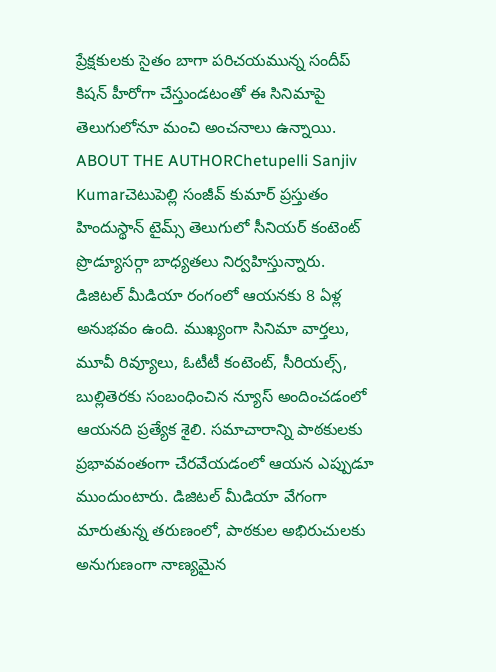ప్రేక్షకులకు సైతం బాగా పరిచయమున్న సందీప్ కిషన్ హీరోగా చేస్తుండటంతో ఈ సినిమాపై తెలుగులోనూ మంచి అంచనాలు ఉన్నాయి.
ABOUT THE AUTHORChetupelli Sanjiv Kumarచెటుపెల్లి సంజీవ్ కుమార్ ప్రస్తుతం హిందుస్థాన్ టైమ్స్ తెలుగులో సీనియర్ కంటెంట్ ప్రొడ్యూసర్గా బాధ్యతలు నిర్వహిస్తున్నారు. డిజిటల్ మీడియా రంగంలో ఆయనకు 8 ఏళ్ల అనుభవం ఉంది. ముఖ్యంగా సినిమా వార్తలు, మూవీ రివ్యూలు, ఓటీటీ కంటెంట్, సీరియల్స్, బుల్లితెరకు సంబంధించిన న్యూస్ అందించడంలో ఆయనది ప్రత్యేక శైలి. సమాచారాన్ని పాఠకులకు ప్రభావవంతంగా చేరవేయడంలో ఆయన ఎప్పుడూ ముందుంటారు. డిజిటల్ మీడియా వేగంగా మారుతున్న తరుణంలో, పాఠకుల అభిరుచులకు అనుగుణంగా నాణ్యమైన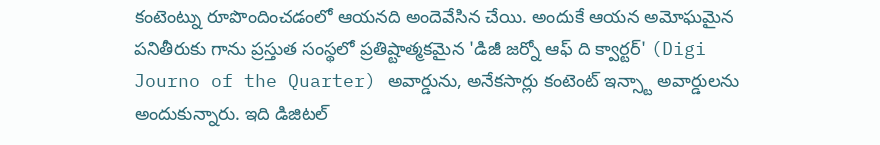కంటెంట్ను రూపొందించడంలో ఆయనది అందెవేసిన చేయి. అందుకే ఆయన అమోఘమైన పనితీరుకు గాను ప్రస్తుత సంస్థలో ప్రతిష్టాత్మకమైన 'డిజీ జర్నో ఆఫ్ ది క్వార్టర్' (Digi Journo of the Quarter) అవార్డును, అనేకసార్లు కంటెంట్ ఇన్స్టా అవార్డులను అందుకున్నారు. ఇది డిజిటల్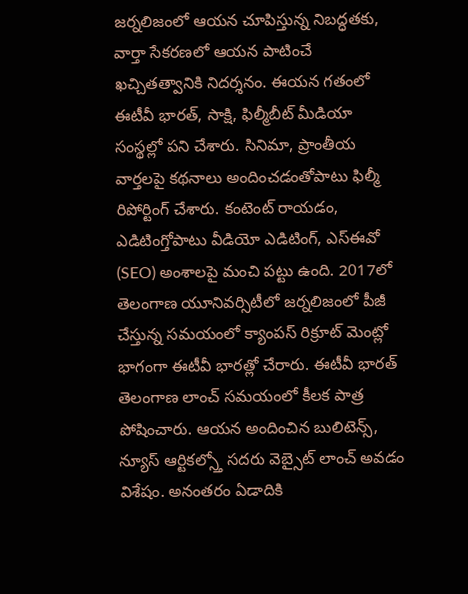జర్నలిజంలో ఆయన చూపిస్తున్న నిబద్ధతకు, వార్తా సేకరణలో ఆయన పాటించే ఖచ్చితత్వానికి నిదర్శనం. ఈయన గతంలో ఈటీవీ భారత్, సాక్షి, ఫిల్మీబీట్ మీడియా సంస్థల్లో పని చేశారు. సినిమా, ప్రాంతీయ వార్తలపై కథనాలు అందించడంతోపాటు ఫిల్మీ రిపోర్టింగ్ చేశారు. కంటెంట్ రాయడం, ఎడిటింగ్తోపాటు వీడియో ఎడిటింగ్, ఎస్ఈవో (SEO) అంశాలపై మంచి పట్టు ఉంది. 2017లో తెలంగాణ యూనివర్సిటీలో జర్నలిజంలో పీజీ చేస్తున్న సమయంలో క్యాంపస్ రిక్రూట్ మెంట్లో భాగంగా ఈటీవీ భారత్లో చేరారు. ఈటీవీ భారత్ తెలంగాణ లాంచ్ సమయంలో కీలక పాత్ర పోషించారు. ఆయన అందించిన బులిటెన్స్, న్యూస్ ఆర్టికల్స్తో సదరు వెబ్సైట్ లాంచ్ అవడం విశేషం. అనంతరం ఏడాదికి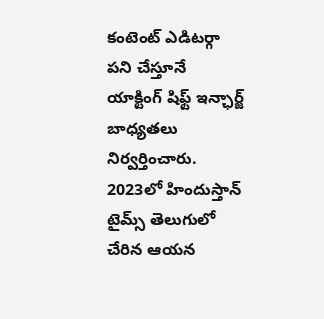కంటెంట్ ఎడిటర్గా పని చేస్తూనే యాక్టింగ్ షిఫ్ట్ ఇన్ఛార్జ్ బాధ్యతలు నిర్వర్తించారు. 2023లో హిందుస్తాన్ టైమ్స్ తెలుగులో చేరిన ఆయన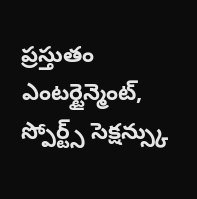ప్రస్తుతం ఎంటర్టైన్మెంట్, స్పోర్ట్స్ సెక్షన్స్కు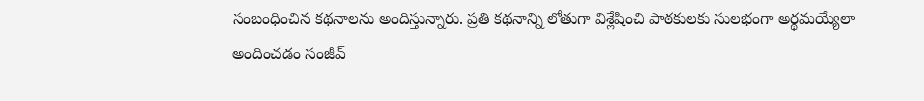సంబంధించిన కథనాలను అందిస్తున్నారు. ప్రతి కథనాన్ని లోతుగా విశ్లేషించి పాఠకులకు సులభంగా అర్థమయ్యేలా అందించడం సంజీవ్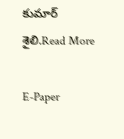కుమార్ శైలి.Read More

E-Paper